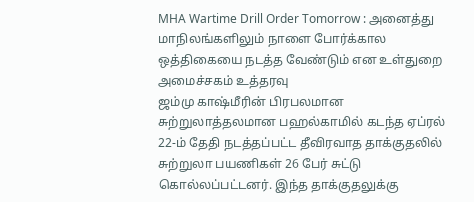MHA Wartime Drill Order Tomorrow : அனைத்து மாநிலங்களிலும் நாளை போர்க்கால ஒத்திகையை நடத்த வேண்டும் என உள்துறை அமைச்சகம் உத்தரவு
ஜம்மு காஷ்மீரின் பிரபலமான சுற்றுலாத்தலமான பஹல்காமில் கடந்த ஏப்ரல் 22-ம் தேதி நடத்தப்பட்ட தீவிரவாத தாக்குதலில் சுற்றுலா பயணிகள் 26 பேர் சுட்டு கொல்லப்பட்டனர். இந்த தாக்குதலுக்கு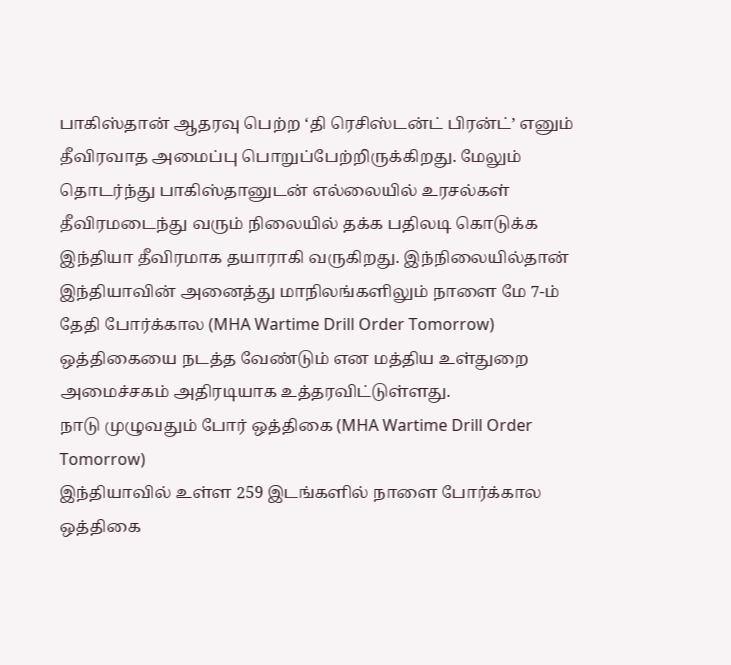பாகிஸ்தான் ஆதரவு பெற்ற ‘தி ரெசிஸ்டன்ட் பிரன்ட்’ எனும் தீவிரவாத அமைப்பு பொறுப்பேற்றிருக்கிறது. மேலும் தொடர்ந்து பாகிஸ்தானுடன் எல்லையில் உரசல்கள் தீவிரமடைந்து வரும் நிலையில் தக்க பதிலடி கொடுக்க இந்தியா தீவிரமாக தயாராகி வருகிறது. இந்நிலையில்தான் இந்தியாவின் அனைத்து மாநிலங்களிலும் நாளை மே 7-ம் தேதி போர்க்கால (MHA Wartime Drill Order Tomorrow) ஒத்திகையை நடத்த வேண்டும் என மத்திய உள்துறை அமைச்சகம் அதிரடியாக உத்தரவிட்டுள்ளது.
நாடு முழுவதும் போர் ஒத்திகை (MHA Wartime Drill Order Tomorrow)
இந்தியாவில் உள்ள 259 இடங்களில் நாளை போர்க்கால ஒத்திகை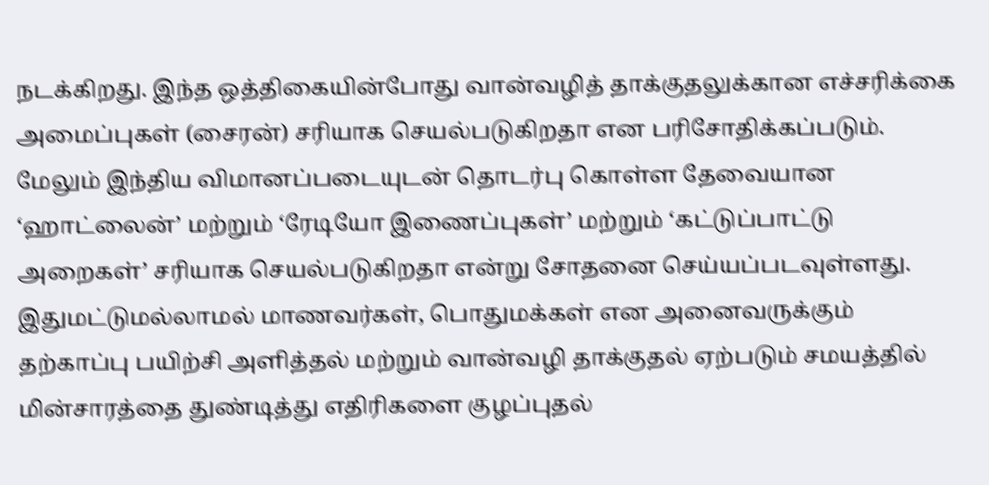நடக்கிறது. இந்த ஒத்திகையின்போது வான்வழித் தாக்குதலுக்கான எச்சரிக்கை அமைப்புகள் (சைரன்) சரியாக செயல்படுகிறதா என பரிசோதிக்கப்படும். மேலும் இந்திய விமானப்படையுடன் தொடர்பு கொள்ள தேவையான ‘ஹாட்லைன்’ மற்றும் ‘ரேடியோ இணைப்புகள்’ மற்றும் ‘கட்டுப்பாட்டு அறைகள்’ சரியாக செயல்படுகிறதா என்று சோதனை செய்யப்படவுள்ளது.
இதுமட்டுமல்லாமல் மாணவர்கள், பொதுமக்கள் என அனைவருக்கும் தற்காப்பு பயிற்சி அளித்தல் மற்றும் வான்வழி தாக்குதல் ஏற்படும் சமயத்தில் மின்சாரத்தை துண்டித்து எதிரிகளை குழப்புதல்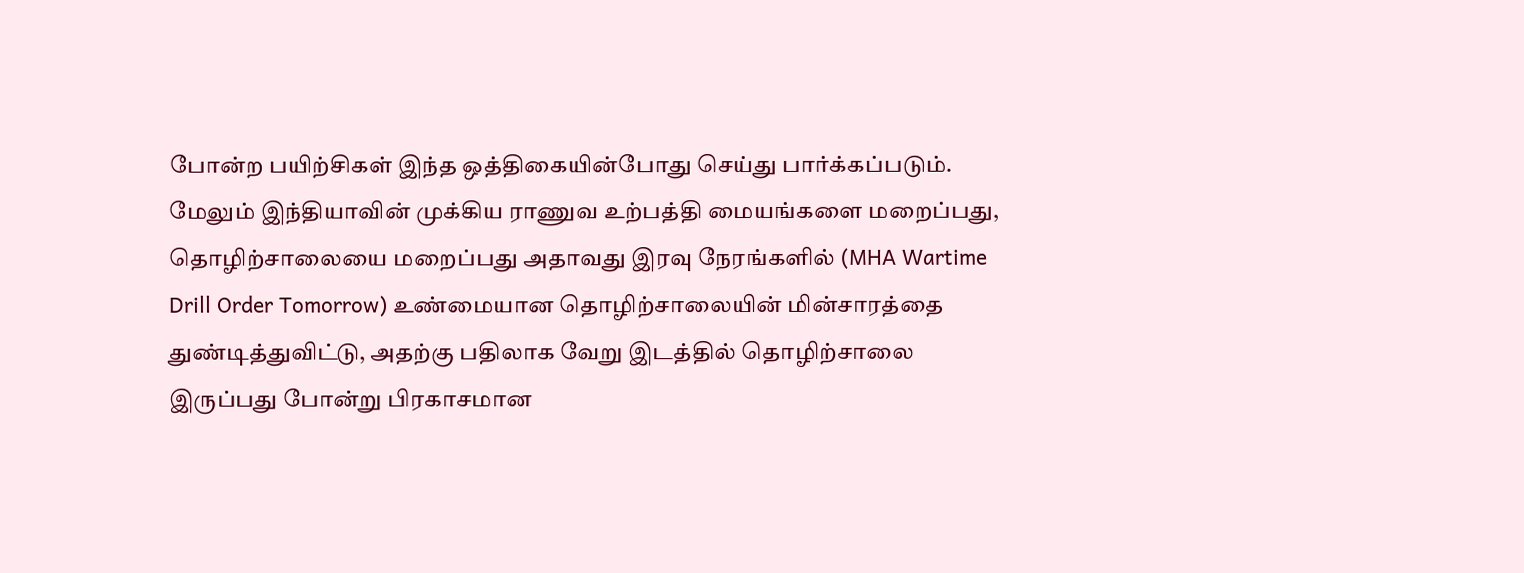போன்ற பயிற்சிகள் இந்த ஒத்திகையின்போது செய்து பார்க்கப்படும். மேலும் இந்தியாவின் முக்கிய ராணுவ உற்பத்தி மையங்களை மறைப்பது, தொழிற்சாலையை மறைப்பது அதாவது இரவு நேரங்களில் (MHA Wartime Drill Order Tomorrow) உண்மையான தொழிற்சாலையின் மின்சாரத்தை துண்டித்துவிட்டு, அதற்கு பதிலாக வேறு இடத்தில் தொழிற்சாலை இருப்பது போன்று பிரகாசமான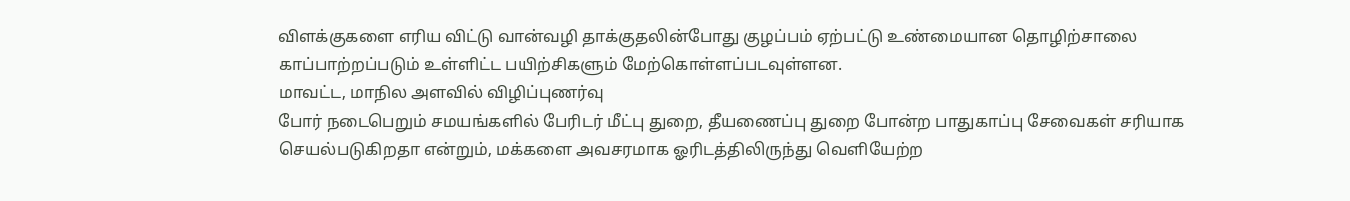விளக்குகளை எரிய விட்டு வான்வழி தாக்குதலின்போது குழப்பம் ஏற்பட்டு உண்மையான தொழிற்சாலை காப்பாற்றப்படும் உள்ளிட்ட பயிற்சிகளும் மேற்கொள்ளப்படவுள்ளன.
மாவட்ட, மாநில அளவில் விழிப்புணர்வு
போர் நடைபெறும் சமயங்களில் பேரிடர் மீட்பு துறை, தீயணைப்பு துறை போன்ற பாதுகாப்பு சேவைகள் சரியாக செயல்படுகிறதா என்றும், மக்களை அவசரமாக ஓரிடத்திலிருந்து வெளியேற்ற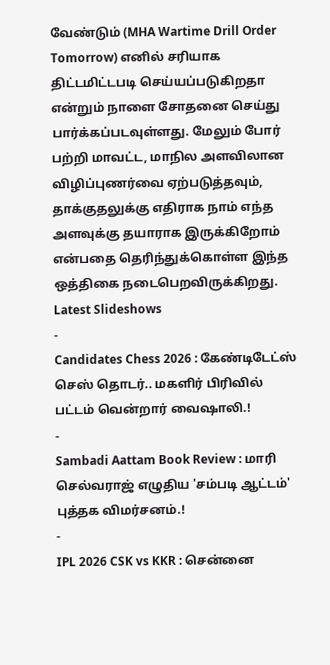வேண்டும் (MHA Wartime Drill Order Tomorrow) எனில் சரியாக திட்டமிட்டபடி செய்யப்படுகிறதா என்றும் நாளை சோதனை செய்து பார்க்கப்படவுள்ளது. மேலும் போர் பற்றி மாவட்ட, மாநில அளவிலான விழிப்புணர்வை ஏற்படுத்தவும், தாக்குதலுக்கு எதிராக நாம் எந்த அளவுக்கு தயாராக இருக்கிறோம் என்பதை தெரிந்துக்கொள்ள இந்த ஒத்திகை நடைபெறவிருக்கிறது.
Latest Slideshows
-
Candidates Chess 2026 : கேண்டிடேட்ஸ் செஸ் தொடர்.. மகளிர் பிரிவில் பட்டம் வென்றார் வைஷாலி.!
-
Sambadi Aattam Book Review : மாரி செல்வராஜ் எழுதிய 'சம்படி ஆட்டம்' புத்தக விமர்சனம்.!
-
IPL 2026 CSK vs KKR : சென்னை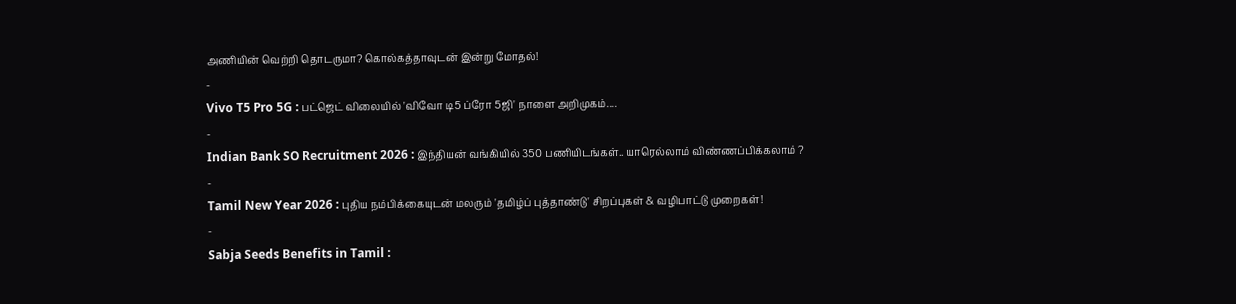அணியின் வெற்றி தொடருமா? கொல்கத்தாவுடன் இன்று மோதல்!
-
Vivo T5 Pro 5G : பட்ஜெட் விலையில் 'விவோ டி5 ப்ரோ 5ஜி' நாளை அறிமுகம்....
-
Indian Bank SO Recruitment 2026 : இந்தியன் வங்கியில் 350 பணியிடங்கள்.. யாரெல்லாம் விண்ணப்பிக்கலாம் ?
-
Tamil New Year 2026 : புதிய நம்பிக்கையுடன் மலரும் 'தமிழ்ப் புத்தாண்டு' சிறப்புகள் & வழிபாட்டு முறைகள்!
-
Sabja Seeds Benefits in Tamil :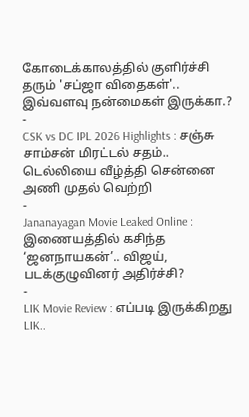கோடைக்காலத்தில் குளிர்ச்சி தரும் 'சப்ஜா விதைகள்'.. இவ்வளவு நன்மைகள் இருக்கா.?
-
CSK vs DC IPL 2026 Highlights : சஞ்சு சாம்சன் மிரட்டல் சதம்.. டெல்லியை வீழ்த்தி சென்னை அணி முதல் வெற்றி
-
Jananayagan Movie Leaked Online : இணையத்தில் கசிந்த ‘ஜனநாயகன்’.. விஜய், படக்குழுவினர் அதிர்ச்சி?
-
LIK Movie Review : எப்படி இருக்கிறது LIK..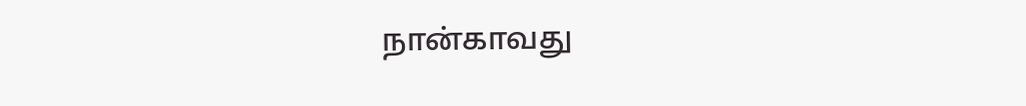நான்காவது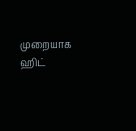முறையாக ஹிட்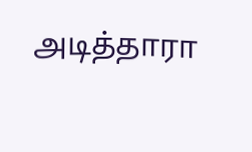அடித்தாரா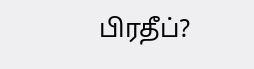பிரதீப்?